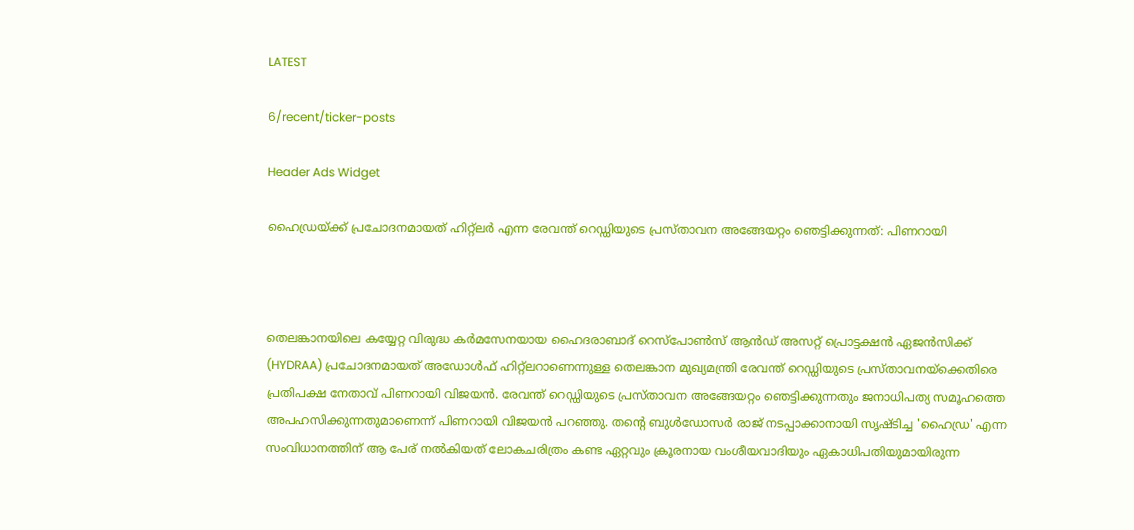LATEST

6/recent/ticker-posts

Header Ads Widget

ഹൈഡ്രയ്ക്ക് പ്രചോദനമായത് ഹിറ്റ്‌ലര്‍ എന്ന രേവന്ത് റെഡ്ഡിയുടെ പ്രസ്താവന അങ്ങേയറ്റം ഞെട്ടിക്കുന്നത്: പിണറായി



തെലങ്കാനയിലെ കയ്യേറ്റ വിരുദ്ധ കര്‍മസേനയായ ഹൈദരാബാദ് റെസ്പോണ്‍സ് ആന്‍ഡ് അസറ്റ് പ്രൊട്ടക്ഷന്‍ ഏജന്‍സിക്ക് (HYDRAA) പ്രചോദനമായത് അഡോള്‍ഫ് ഹിറ്റ്‌ലറാണെന്നുള്ള തെലങ്കാന മുഖ്യമന്ത്രി രേവന്ത് റെഡ്ഡിയുടെ പ്രസ്താവനയ്‌ക്കെതിരെ പ്രതിപക്ഷ നേതാവ് പിണറായി വിജയന്‍. രേവന്ത് റെഡ്ഡിയുടെ പ്രസ്താവന അങ്ങേയറ്റം ഞെട്ടിക്കുന്നതും ജനാധിപത്യ സമൂഹത്തെ അപഹസിക്കുന്നതുമാണെന്ന് പിണറായി വിജയന്‍ പറഞ്ഞു. തന്റെ ബുള്‍ഡോസര്‍ രാജ് നടപ്പാക്കാനായി സൃഷ്ടിച്ച 'ഹൈഡ്ര' എന്ന സംവിധാനത്തിന് ആ പേര് നല്‍കിയത് ലോകചരിത്രം കണ്ട ഏറ്റവും ക്രൂരനായ വംശീയവാദിയും ഏകാധിപതിയുമായിരുന്ന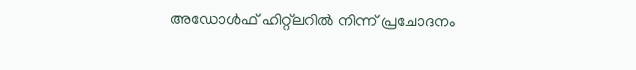അഡോള്‍ഫ് ഹിറ്റ്ലറില്‍ നിന്ന് പ്രചോദനം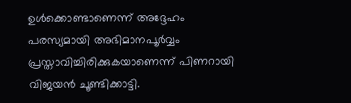ഉള്‍ക്കൊണ്ടാണെന്ന് അദ്ദേഹം പരസ്യമായി അഭിമാനപൂര്‍വ്വം പ്രസ്താവിച്ചിരിക്കുകയാണെന്ന് പിണറായി വിജയന്‍ ചൂണ്ടിക്കാട്ടി.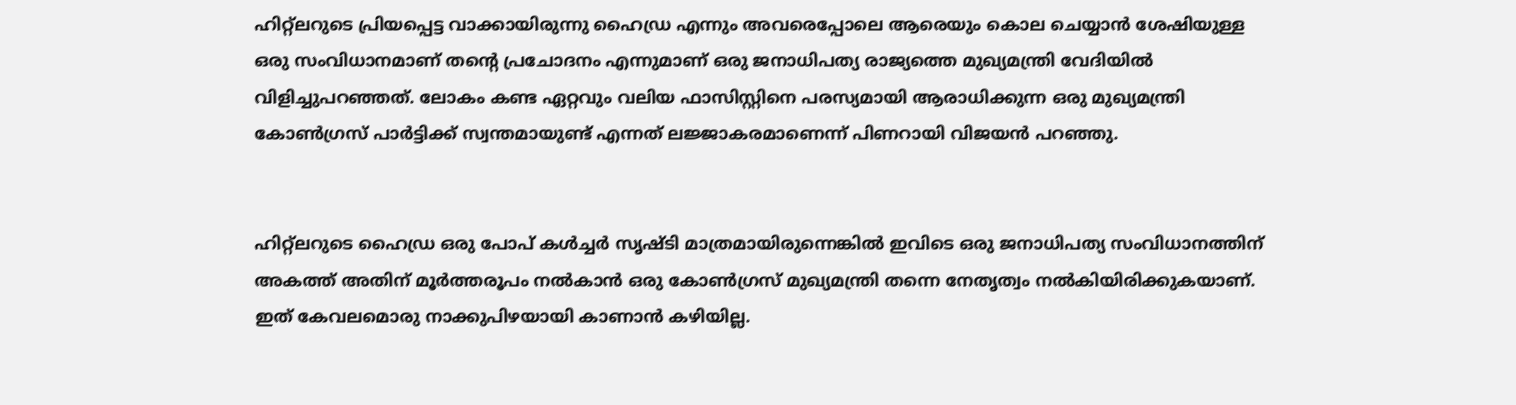ഹിറ്റ്ലറുടെ പ്രിയപ്പെട്ട വാക്കായിരുന്നു ഹൈഡ്ര എന്നും അവരെപ്പോലെ ആരെയും കൊല ചെയ്യാന്‍ ശേഷിയുള്ള ഒരു സംവിധാനമാണ് തന്റെ പ്രചോദനം എന്നുമാണ് ഒരു ജനാധിപത്യ രാജ്യത്തെ മുഖ്യമന്ത്രി വേദിയില്‍ വിളിച്ചുപറഞ്ഞത്. ലോകം കണ്ട ഏറ്റവും വലിയ ഫാസിസ്റ്റിനെ പരസ്യമായി ആരാധിക്കുന്ന ഒരു മുഖ്യമന്ത്രി കോണ്‍ഗ്രസ് പാര്‍ട്ടിക്ക് സ്വന്തമായുണ്ട് എന്നത് ലജ്ജാകരമാണെന്ന് പിണറായി വിജയന്‍ പറഞ്ഞു.


ഹിറ്റ്‌ലറുടെ ഹൈഡ്ര ഒരു പോപ് കള്‍ച്ചര്‍ സൃഷ്ടി മാത്രമായിരുന്നെങ്കില്‍ ഇവിടെ ഒരു ജനാധിപത്യ സംവിധാനത്തിന് അകത്ത് അതിന് മൂര്‍ത്തരൂപം നല്‍കാന്‍ ഒരു കോണ്‍ഗ്രസ് മുഖ്യമന്ത്രി തന്നെ നേതൃത്വം നല്‍കിയിരിക്കുകയാണ്. ഇത് കേവലമൊരു നാക്കുപിഴയായി കാണാന്‍ കഴിയില്ല.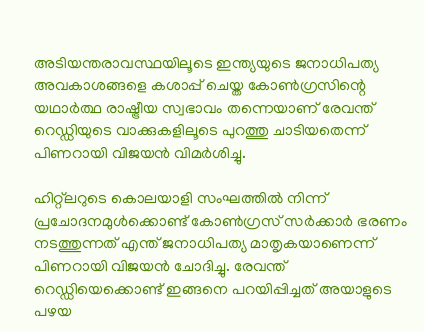അടിയന്തരാവസ്ഥയിലൂടെ ഇന്ത്യയുടെ ജനാധിപത്യ അവകാശങ്ങളെ കശാപ്പ് ചെയ്ത കോണ്‍ഗ്രസിന്റെ യഥാര്‍ത്ഥ രാഷ്ട്രീയ സ്വഭാവം തന്നെയാണ് രേവന്ത് റെഡ്ഡിയുടെ വാക്കുകളിലൂടെ പുറത്തു ചാടിയതെന്ന് പിണറായി വിജയന്‍ വിമര്‍ശിച്ചു.

ഹിറ്റ്ലറുടെ കൊലയാളി സംഘത്തില്‍ നിന്ന് പ്രചോദനമുള്‍ക്കൊണ്ട് കോണ്‍ഗ്രസ് സര്‍ക്കാര്‍ ഭരണം നടത്തുന്നത് എന്ത് ജനാധിപത്യ മാതൃകയാണെന്ന് പിണറായി വിജയന്‍ ചോദിച്ചു. രേവന്ത് റെഡ്ഡിയെക്കൊണ്ട് ഇങ്ങനെ പറയിപ്പിച്ചത് അയാളുടെ പഴയ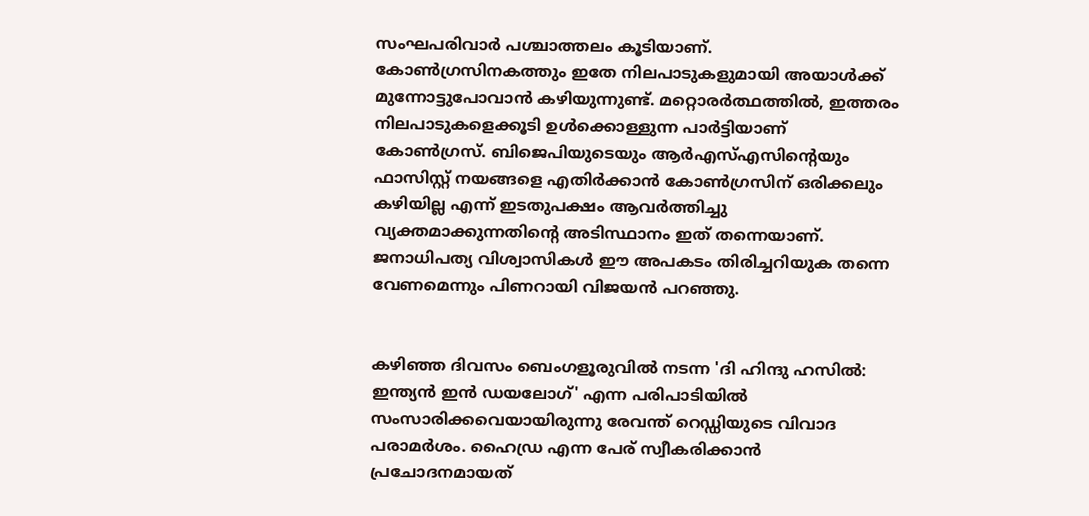സംഘപരിവാര്‍ പശ്ചാത്തലം കൂടിയാണ്. കോണ്‍ഗ്രസിനകത്തും ഇതേ നിലപാടുകളുമായി അയാള്‍ക്ക് മുന്നോട്ടുപോവാന്‍ കഴിയുന്നുണ്ട്. മറ്റൊരര്‍ത്ഥത്തില്‍, ഇത്തരം നിലപാടുകളെക്കൂടി ഉള്‍ക്കൊള്ളുന്ന പാര്‍ട്ടിയാണ് കോണ്‍ഗ്രസ്. ബിജെപിയുടെയും ആര്‍എസ്എസിന്റെയും ഫാസിസ്റ്റ് നയങ്ങളെ എതിര്‍ക്കാന്‍ കോണ്‍ഗ്രസിന് ഒരിക്കലും കഴിയില്ല എന്ന് ഇടതുപക്ഷം ആവര്‍ത്തിച്ചു വ്യക്തമാക്കുന്നതിന്റെ അടിസ്ഥാനം ഇത് തന്നെയാണ്. ജനാധിപത്യ വിശ്വാസികള്‍ ഈ അപകടം തിരിച്ചറിയുക തന്നെ വേണമെന്നും പിണറായി വിജയന്‍ പറഞ്ഞു.


കഴിഞ്ഞ ദിവസം ബെംഗളൂരുവില്‍ നടന്ന 'ദി ഹിന്ദു ഹസില്‍: ഇന്ത്യന്‍ ഇന്‍ ഡയലോഗ്' എന്ന പരിപാടിയില്‍ സംസാരിക്കവെയായിരുന്നു രേവന്ത് റെഡ്ഡിയുടെ വിവാദ പരാമര്‍ശം. ഹൈഡ്ര എന്ന പേര് സ്വീകരിക്കാന്‍ പ്രചോദനമായത്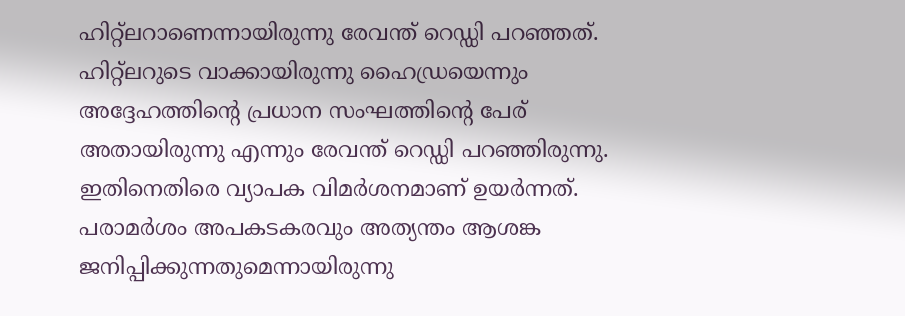ഹിറ്റ്‌ലറാണെന്നായിരുന്നു രേവന്ത് റെഡ്ഡി പറഞ്ഞത്. ഹിറ്റ്‌ലറുടെ വാക്കായിരുന്നു ഹൈഡ്രയെന്നും അദ്ദേഹത്തിന്റെ പ്രധാന സംഘത്തിന്റെ പേര് അതായിരുന്നു എന്നും രേവന്ത് റെഡ്ഡി പറഞ്ഞിരുന്നു. ഇതിനെതിരെ വ്യാപക വിമര്‍ശനമാണ് ഉയര്‍ന്നത്. പരാമര്‍ശം അപകടകരവും അത്യന്തം ആശങ്ക ജനിപ്പിക്കുന്നതുമെന്നായിരുന്നു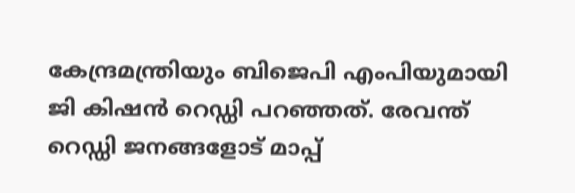കേന്ദ്രമന്ത്രിയും ബിജെപി എംപിയുമായി ജി കിഷന്‍ റെഡ്ഡി പറഞ്ഞത്. രേവന്ത് റെഡ്ഡി ജനങ്ങളോട് മാപ്പ്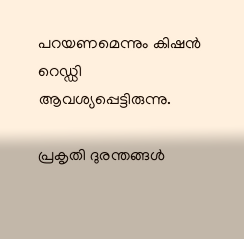പറയണമെന്നും കിഷന്‍ റെഡ്ഡി ആവശ്യപ്പെട്ടിരുന്നു.

പ്രകൃതി ദുരന്തങ്ങള്‍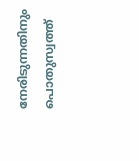നേരിടുന്നതിനും പൊതുസ്വത്ത്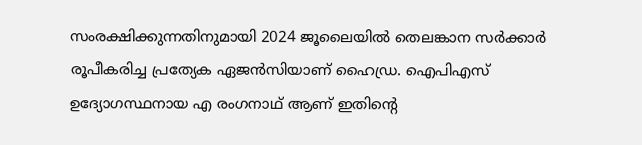സംരക്ഷിക്കുന്നതിനുമായി 2024 ജൂലൈയില്‍ തെലങ്കാന സര്‍ക്കാര്‍ രൂപീകരിച്ച പ്രത്യേക ഏജന്‍സിയാണ് ഹൈഡ്ര. ഐപിഎസ് ഉദ്യോഗസ്ഥനായ എ രംഗനാഥ് ആണ് ഇതിന്റെ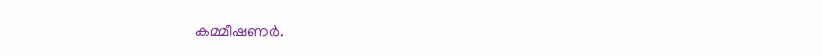കമ്മീഷണര്‍.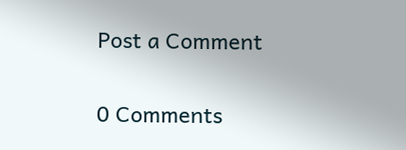Post a Comment

0 Comments